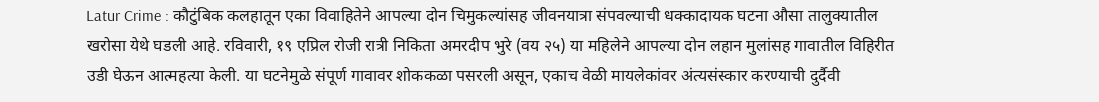Latur Crime : कौटुंबिक कलहातून एका विवाहितेने आपल्या दोन चिमुकल्यांसह जीवनयात्रा संपवल्याची धक्कादायक घटना औसा तालुक्यातील खरोसा येथे घडली आहे. रविवारी, १९ एप्रिल रोजी रात्री निकिता अमरदीप भुरे (वय २५) या महिलेने आपल्या दोन लहान मुलांसह गावातील विहिरीत उडी घेऊन आत्महत्या केली. या घटनेमुळे संपूर्ण गावावर शोककळा पसरली असून, एकाच वेळी मायलेकांवर अंत्यसंस्कार करण्याची दुर्दैवी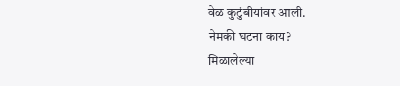वेळ कुटुंबीयांवर आली.
नेमकी घटना काय?
मिळालेल्या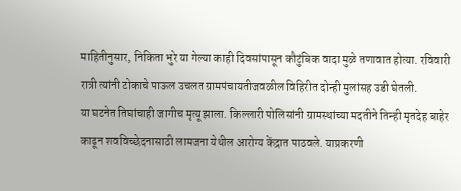माहितीनुसार, निकिता भुरे या गेल्या काही दिवसांपासून कौटुंबिक वादा मुळे तणावात होत्या. रविवारी रात्री त्यांनी टोकाचे पाऊल उचलत ग्रामपंचायतीजवळील विहिरीत दोन्ही मुलांसह उडी घेतली.
या घटनेत तिघांचाही जागीच मृत्यू झाला. किल्लारी पोलिसांनी ग्रामस्थांच्या मदतीने तिन्ही मृतदेह बाहेर काढून शवविच्छेदनासाठी लामजना येथील आरोग्य केंद्रात पाठवले. याप्रकरणी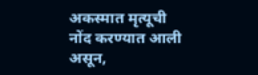अकस्मात मृत्यूची नोंद करण्यात आली असून,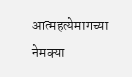आत्महत्येमागच्या नेमक्या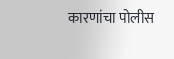कारणांचा पोलीस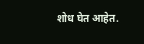शोध घेत आहेत.